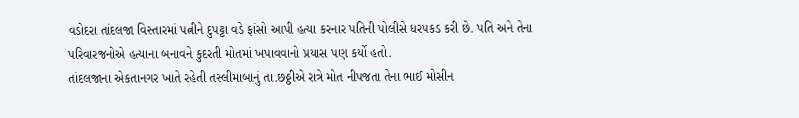વડોદરા તાંદલજા વિસ્તારમાં પત્નીને દુપટ્ટા વડે ફાંસો આપી હત્યા કરનાર પતિની પોલીસે ધરપકડ કરી છે. પતિ અને તેના પરિવારજનોએ હત્યાના બનાવને કુદરતી મોતમાં ખપાવવાનો પ્રયાસ પણ કર્યો હતો.
તાંદલજાના એકતાનગર ખાતે રહેતી તસ્લીમાબાનું તા.છઠ્ઠીએ રાત્રે મોત નીપજતા તેના ભાઈ મોસીન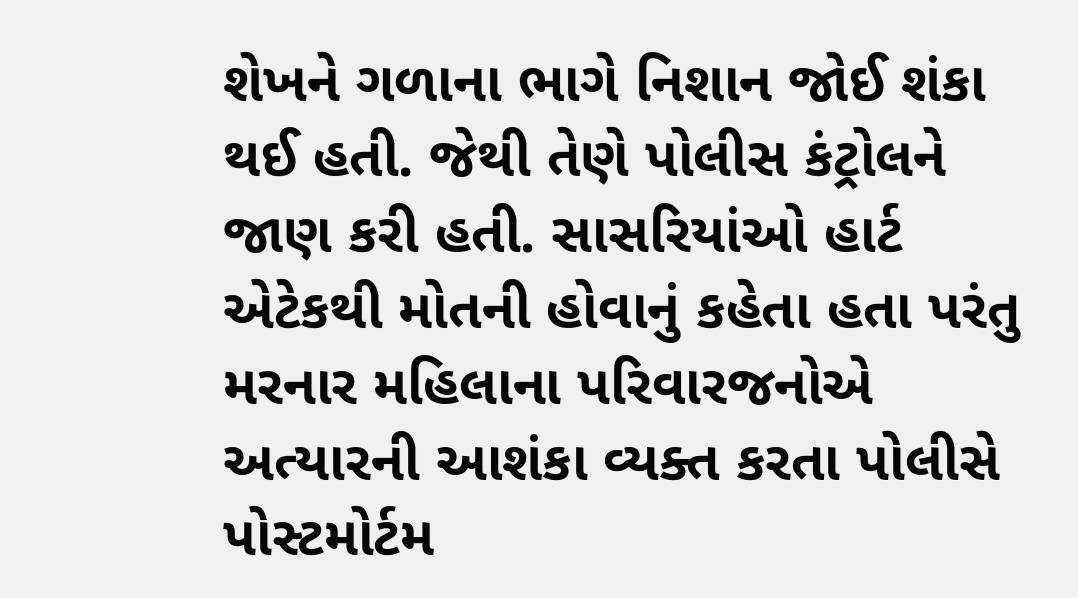શેખને ગળાના ભાગે નિશાન જોઈ શંકા થઈ હતી. જેથી તેણે પોલીસ કંટ્રોલને જાણ કરી હતી. સાસરિયાંઓ હાર્ટ એટેકથી મોતની હોવાનું કહેતા હતા પરંતુ મરનાર મહિલાના પરિવારજનોએ અત્યારની આશંકા વ્યક્ત કરતા પોલીસે પોસ્ટમોર્ટમ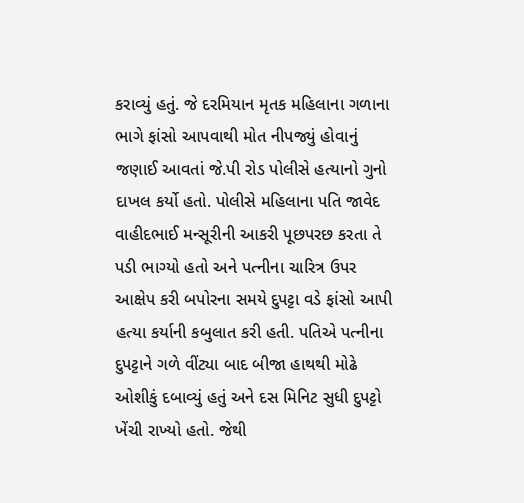કરાવ્યું હતું. જે દરમિયાન મૃતક મહિલાના ગળાના ભાગે ફાંસો આપવાથી મોત નીપજ્યું હોવાનું જણાઈ આવતાં જે.પી રોડ પોલીસે હત્યાનો ગુનો દાખલ કર્યો હતો. પોલીસે મહિલાના પતિ જાવેદ વાહીદભાઈ મન્સૂરીની આકરી પૂછપરછ કરતા તે પડી ભાગ્યો હતો અને પત્નીના ચારિત્ર ઉપર આક્ષેપ કરી બપોરના સમયે દુપટ્ટા વડે ફાંસો આપી હત્યા કર્યાની કબુલાત કરી હતી. પતિએ પત્નીના દુપટ્ટાને ગળે વીંટ્યા બાદ બીજા હાથથી મોઢે ઓશીકું દબાવ્યું હતું અને દસ મિનિટ સુધી દુપટ્ટો ખેંચી રાખ્યો હતો. જેથી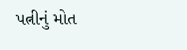પત્નીનું મોત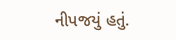નીપજયું હતું.